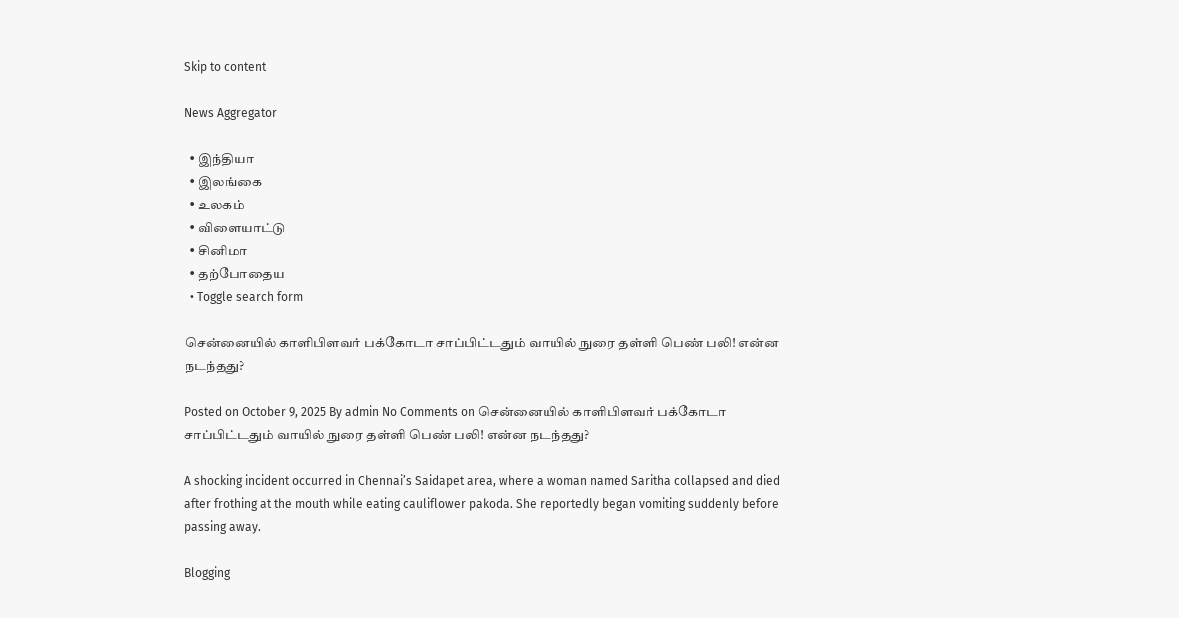Skip to content

News Aggregator

  • இந்தியா
  • இலங்கை
  • உலகம்
  • விளையாட்டு
  • சினிமா
  • தற்போதைய
  • Toggle search form

சென்னையில் காளிபிளவர் பக்கோடா சாப்பிட்டதும் வாயில் நுரை தள்ளி பெண் பலி! என்ன நடந்தது?

Posted on October 9, 2025 By admin No Comments on சென்னையில் காளிபிளவர் பக்கோடா சாப்பிட்டதும் வாயில் நுரை தள்ளி பெண் பலி! என்ன நடந்தது?

A shocking incident occurred in Chennai’s Saidapet area, where a woman named Saritha collapsed and died after frothing at the mouth while eating cauliflower pakoda. She reportedly began vomiting suddenly before passing away.

Blogging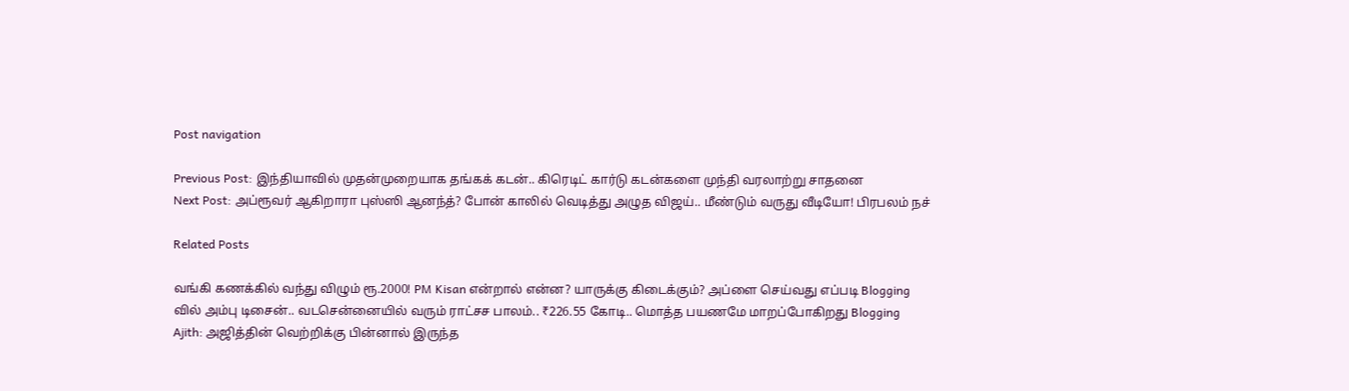Post navigation

Previous Post: இந்தியாவில் முதன்முறையாக தங்கக் கடன்.. கிரெடிட் கார்டு கடன்களை முந்தி வரலாற்று சாதனை
Next Post: அப்ரூவர் ஆகிறாரா புஸ்ஸி ஆனந்த்? போன் காலில் வெடித்து அழுத விஜய்.. மீண்டும் வருது வீடியோ! பிரபலம் நச்

Related Posts

வங்கி கணக்கில் வந்து விழும் ரூ.2000! PM Kisan என்றால் என்ன? யாருக்கு கிடைக்கும்? அப்ளை செய்வது எப்படி Blogging
வில் அம்பு டிசைன்.. வடசென்னையில் வரும் ராட்சச பாலம்.. ₹226.55 கோடி.. மொத்த பயணமே மாறப்போகிறது Blogging
Ajith: அஜித்தின் வெற்றிக்கு பின்னால் இருந்த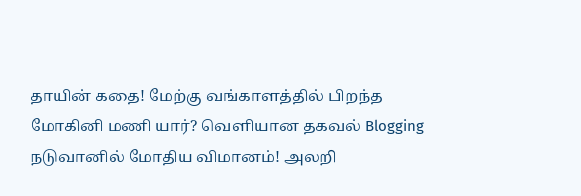தாயின் கதை! மேற்கு வங்காளத்தில் பிறந்த மோகினி மணி யார்? வெளியான தகவல் Blogging
நடுவானில் மோதிய விமானம்! அலறி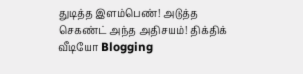துடித்த இளம்பெண்! அடுத்த செகண்ட் அந்த அதிசயம்! திக்திக் வீடியோ Blogging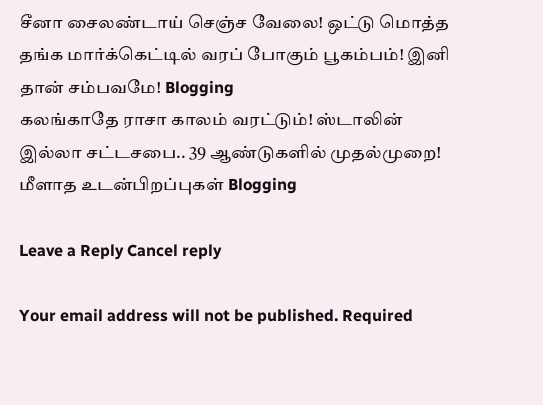சீனா சைலண்டாய் செஞ்ச வேலை! ஒட்டு மொத்த தங்க மார்க்கெட்டில் வரப் போகும் பூகம்பம்! இனி தான் சம்பவமே! Blogging
கலங்காதே ராசா காலம் வரட்டும்! ஸ்டாலின் இல்லா சட்டசபை.. 39 ஆண்டுகளில் முதல்முறை! மீளாத உடன்பிறப்புகள் Blogging

Leave a Reply Cancel reply

Your email address will not be published. Required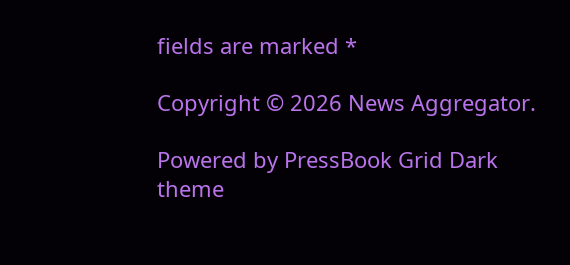fields are marked *

Copyright © 2026 News Aggregator.

Powered by PressBook Grid Dark theme